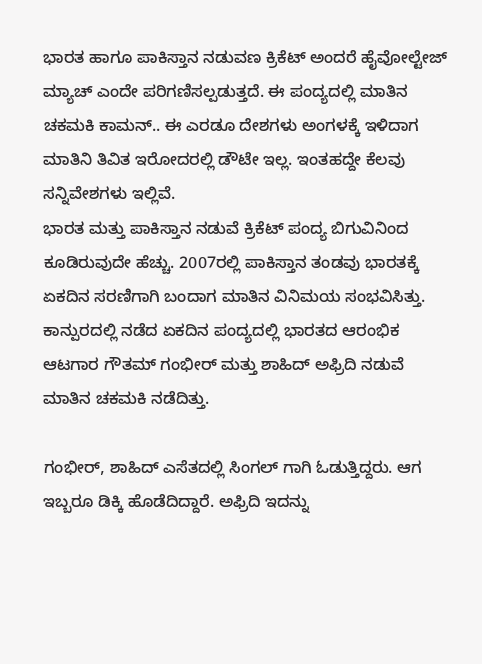ಭಾರತ ಹಾಗೂ ಪಾಕಿಸ್ತಾನ ನಡುವಣ ಕ್ರಿಕೆಟ್ ಅಂದರೆ ಹೈವೋಲ್ಟೇಜ್ ಮ್ಯಾಚ್ ಎಂದೇ ಪರಿಗಣಿಸಲ್ಪಡುತ್ತದೆ. ಈ ಪಂದ್ಯದಲ್ಲಿ ಮಾತಿನ ಚಕಮಕಿ ಕಾಮನ್.. ಈ ಎರಡೂ ದೇಶಗಳು ಅಂಗಳಕ್ಕೆ ಇಳಿದಾಗ ಮಾತಿನಿ ತಿವಿತ ಇರೋದರಲ್ಲಿ ಡೌಟೇ ಇಲ್ಲ. ಇಂತಹದ್ದೇ ಕೆಲವು ಸನ್ನಿವೇಶಗಳು ಇಲ್ಲಿವೆ.
ಭಾರತ ಮತ್ತು ಪಾಕಿಸ್ತಾನ ನಡುವೆ ಕ್ರಿಕೆಟ್ ಪಂದ್ಯ ಬಿಗುವಿನಿಂದ ಕೂಡಿರುವುದೇ ಹೆಚ್ಚು. 2007ರಲ್ಲಿ ಪಾಕಿಸ್ತಾನ ತಂಡವು ಭಾರತಕ್ಕೆ ಏಕದಿನ ಸರಣಿಗಾಗಿ ಬಂದಾಗ ಮಾತಿನ ವಿನಿಮಯ ಸಂಭವಿಸಿತ್ತು. ಕಾನ್ಪುರದಲ್ಲಿ ನಡೆದ ಏಕದಿನ ಪಂದ್ಯದಲ್ಲಿ ಭಾರತದ ಆರಂಭಿಕ ಆಟಗಾರ ಗೌತಮ್ ಗಂಭೀರ್ ಮತ್ತು ಶಾಹಿದ್ ಅಫ್ರಿದಿ ನಡುವೆ ಮಾತಿನ ಚಕಮಕಿ ನಡೆದಿತ್ತು.

ಗಂಭೀರ್, ಶಾಹಿದ್ ಎಸೆತದಲ್ಲಿ ಸಿಂಗಲ್ ಗಾಗಿ ಓಡುತ್ತಿದ್ದರು. ಆಗ ಇಬ್ಬರೂ ಡಿಕ್ಕಿ ಹೊಡೆದಿದ್ದಾರೆ. ಅಫ್ರಿದಿ ಇದನ್ನು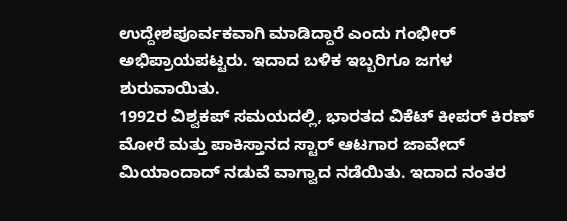ಉದ್ದೇಶಪೂರ್ವಕವಾಗಿ ಮಾಡಿದ್ದಾರೆ ಎಂದು ಗಂಭೀರ್ ಅಭಿಪ್ರಾಯಪಟ್ಟರು. ಇದಾದ ಬಳಿಕ ಇಬ್ಬರಿಗೂ ಜಗಳ ಶುರುವಾಯಿತು.
1992ರ ವಿಶ್ವಕಪ್ ಸಮಯದಲ್ಲಿ, ಭಾರತದ ವಿಕೆಟ್ ಕೀಪರ್ ಕಿರಣ್ ಮೋರೆ ಮತ್ತು ಪಾಕಿಸ್ತಾನದ ಸ್ಟಾರ್ ಆಟಗಾರ ಜಾವೇದ್ ಮಿಯಾಂದಾದ್ ನಡುವೆ ವಾಗ್ವಾದ ನಡೆಯಿತು. ಇದಾದ ನಂತರ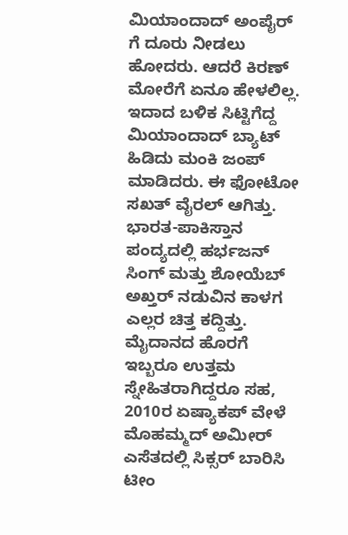ಮಿಯಾಂದಾದ್ ಅಂಪೈರ್ ಗೆ ದೂರು ನೀಡಲು ಹೋದರು. ಆದರೆ ಕಿರಣ್ ಮೋರೆಗೆ ಏನೂ ಹೇಳಲಿಲ್ಲ. ಇದಾದ ಬಳಿಕ ಸಿಟ್ಟಿಗೆದ್ದ ಮಿಯಾಂದಾದ್ ಬ್ಯಾಟ್ ಹಿಡಿದು ಮಂಕಿ ಜಂಪ್ ಮಾಡಿದರು. ಈ ಫೋಟೋ ಸಖತ್ ವೈರಲ್ ಆಗಿತ್ತು.
ಭಾರತ-ಪಾಕಿಸ್ತಾನ ಪಂದ್ಯದಲ್ಲಿ ಹರ್ಭಜನ್ ಸಿಂಗ್ ಮತ್ತು ಶೋಯೆಬ್ ಅಖ್ತರ್ ನಡುವಿನ ಕಾಳಗ ಎಲ್ಲರ ಚಿತ್ತ ಕದ್ದಿತ್ತು. ಮೈದಾನದ ಹೊರಗೆ ಇಬ್ಬರೂ ಉತ್ತಮ ಸ್ನೇಹಿತರಾಗಿದ್ದರೂ ಸಹ, 2010ರ ಏಷ್ಯಾಕಪ್ ವೇಳೆ ಮೊಹಮ್ಮದ್ ಅಮೀರ್ ಎಸೆತದಲ್ಲಿ ಸಿಕ್ಸರ್ ಬಾರಿಸಿ ಟೀಂ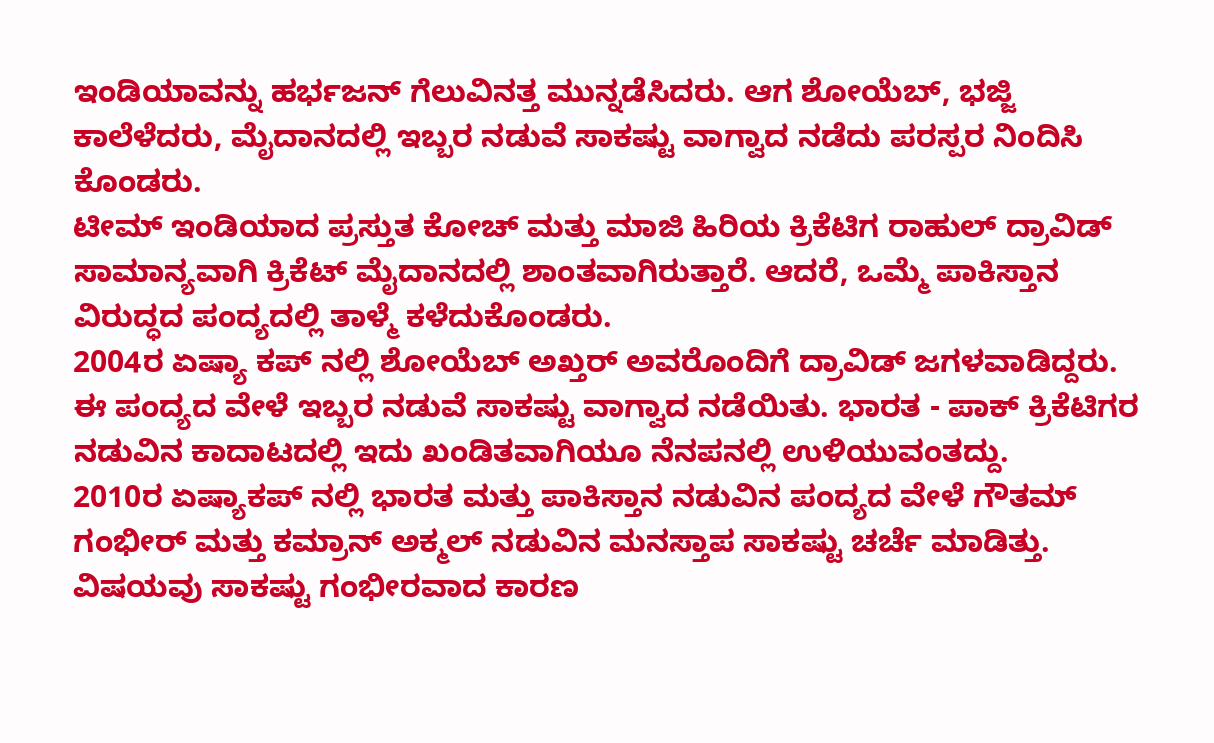ಇಂಡಿಯಾವನ್ನು ಹರ್ಭಜನ್ ಗೆಲುವಿನತ್ತ ಮುನ್ನಡೆಸಿದರು. ಆಗ ಶೋಯೆಬ್, ಭಜ್ಜಿ ಕಾಲೆಳೆದರು, ಮೈದಾನದಲ್ಲಿ ಇಬ್ಬರ ನಡುವೆ ಸಾಕಷ್ಟು ವಾಗ್ವಾದ ನಡೆದು ಪರಸ್ಪರ ನಿಂದಿಸಿ ಕೊಂಡರು.
ಟೀಮ್ ಇಂಡಿಯಾದ ಪ್ರಸ್ತುತ ಕೋಚ್ ಮತ್ತು ಮಾಜಿ ಹಿರಿಯ ಕ್ರಿಕೆಟಿಗ ರಾಹುಲ್ ದ್ರಾವಿಡ್ ಸಾಮಾನ್ಯವಾಗಿ ಕ್ರಿಕೆಟ್ ಮೈದಾನದಲ್ಲಿ ಶಾಂತವಾಗಿರುತ್ತಾರೆ. ಆದರೆ, ಒಮ್ಮೆ ಪಾಕಿಸ್ತಾನ ವಿರುದ್ಧದ ಪಂದ್ಯದಲ್ಲಿ ತಾಳ್ಮೆ ಕಳೆದುಕೊಂಡರು.
2004ರ ಏಷ್ಯಾ ಕಪ್ ನಲ್ಲಿ ಶೋಯೆಬ್ ಅಖ್ತರ್ ಅವರೊಂದಿಗೆ ದ್ರಾವಿಡ್ ಜಗಳವಾಡಿದ್ದರು. ಈ ಪಂದ್ಯದ ವೇಳೆ ಇಬ್ಬರ ನಡುವೆ ಸಾಕಷ್ಟು ವಾಗ್ವಾದ ನಡೆಯಿತು. ಭಾರತ - ಪಾಕ್ ಕ್ರಿಕೆಟಿಗರ ನಡುವಿನ ಕಾದಾಟದಲ್ಲಿ ಇದು ಖಂಡಿತವಾಗಿಯೂ ನೆನಪನಲ್ಲಿ ಉಳಿಯುವಂತದ್ದು.
2010ರ ಏಷ್ಯಾಕಪ್ ನಲ್ಲಿ ಭಾರತ ಮತ್ತು ಪಾಕಿಸ್ತಾನ ನಡುವಿನ ಪಂದ್ಯದ ವೇಳೆ ಗೌತಮ್ ಗಂಭೀರ್ ಮತ್ತು ಕಮ್ರಾನ್ ಅಕ್ಮಲ್ ನಡುವಿನ ಮನಸ್ತಾಪ ಸಾಕಷ್ಟು ಚರ್ಚೆ ಮಾಡಿತ್ತು. ವಿಷಯವು ಸಾಕಷ್ಟು ಗಂಭೀರವಾದ ಕಾರಣ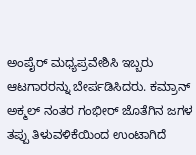ಅಂಪೈರ್ ಮಧ್ಯಪ್ರವೇಶಿಸಿ ಇಬ್ಬರು ಆಟಗಾರರನ್ನು ಬೇರ್ಪಡಿಸಿದರು. ಕಮ್ರಾನ್ ಅಕ್ಮಲ್ ನಂತರ ಗಂಭೀರ್ ಜೊತೆಗಿನ ಜಗಳ ತಪ್ಪು ತಿಳುವಳಿಕೆಯಿಂದ ಉಂಟಾಗಿದೆ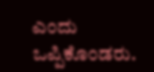ಎಂದು ಒಪ್ಪಿಕೊಂಡರು.